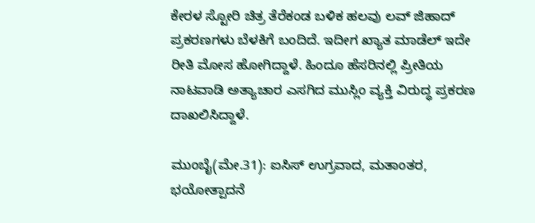ಕೇರಳ ಸ್ಟೋರಿ ಚಿತ್ರ ತೆರೆಕಂಡ ಬಳಿಕ ಹಲವು ಲವ್ ಜಿಹಾದ್ ಪ್ರಕರಣಗಳು ಬೆಳಕಿಗೆ ಬಂದಿದೆ. ಇದೀಗ ಖ್ಯಾತ ಮಾಡೆಲ್ ಇದೇ ರೀತಿ ಮೋಸ ಹೋಗಿದ್ದಾಳೆ. ಹಿಂದೂ ಹೆಸರಿನಲ್ಲಿ ಪ್ರೀತಿಯ ನಾಟವಾಡಿ ಅತ್ಯಾಚಾರ ಎಸಗಿದ ಮುಸ್ಲಿಂ ವ್ಯಕ್ತಿ ವಿರುದ್ಧ ಪ್ರಕರಣ ದಾಖಲಿಸಿದ್ದಾಳೆ.

ಮುಂಬೈ(ಮೇ.31): ಐಸಿಸ್ ಉಗ್ರವಾದ, ಮತಾಂತರ, ಭಯೋತ್ಪಾದನೆ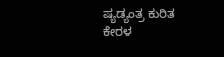ಷ್ಯಡ್ಯಂತ್ರ ಕುರಿತ ಕೇರಳ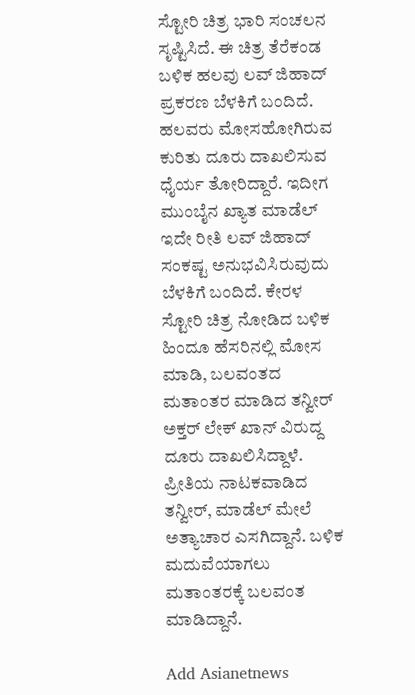ಸ್ಟೋರಿ ಚಿತ್ರ ಭಾರಿ ಸಂಚಲನ ಸೃಷ್ಟಿಸಿದೆ. ಈ ಚಿತ್ರ ತೆರೆಕಂಡ ಬಳಿಕ ಹಲವು ಲವ್ ಜಿಹಾದ್ ಪ್ರಕರಣ ಬೆಳಕಿಗೆ ಬಂದಿದೆ. ಹಲವರು ಮೋಸಹೋಗಿರುವ ಕುರಿತು ದೂರು ದಾಖಲಿಸುವ ಧೈರ್ಯ ತೋರಿದ್ದಾರೆ. ಇದೀಗ ಮುಂಬೈನ ಖ್ಯಾತ ಮಾಡೆಲ್ ಇದೇ ರೀತಿ ಲವ್ ಜಿಹಾದ್‌ ಸಂಕಷ್ಟ ಅನುಭವಿಸಿರುವುದು ಬೆಳಕಿಗೆ ಬಂದಿದೆ. ಕೇರಳ ಸ್ಟೋರಿ ಚಿತ್ರ ನೋಡಿದ ಬಳಿಕ ಹಿಂದೂ ಹೆಸರಿನಲ್ಲಿ ಮೋಸ ಮಾಡಿ, ಬಲವಂತದ ಮತಾಂತರ ಮಾಡಿದ ತನ್ವೀರ್ ಅಕ್ತರ್ ಲೇಕ್ ಖಾನ್ ವಿರುದ್ದ ದೂರು ದಾಖಲಿಸಿದ್ದಾಳೆ. ಪ್ರೀತಿಯ ನಾಟಕವಾಡಿದ ತನ್ವೀರ್, ಮಾಡೆಲ್ ಮೇಲೆ ಅತ್ಯಾಚಾರ ಎಸಗಿದ್ದಾನೆ. ಬಳಿಕ ಮದುವೆಯಾಗಲು ಮತಾಂತರಕ್ಕೆ ಬಲವಂತ ಮಾಡಿದ್ದಾನೆ.

Add Asianetnews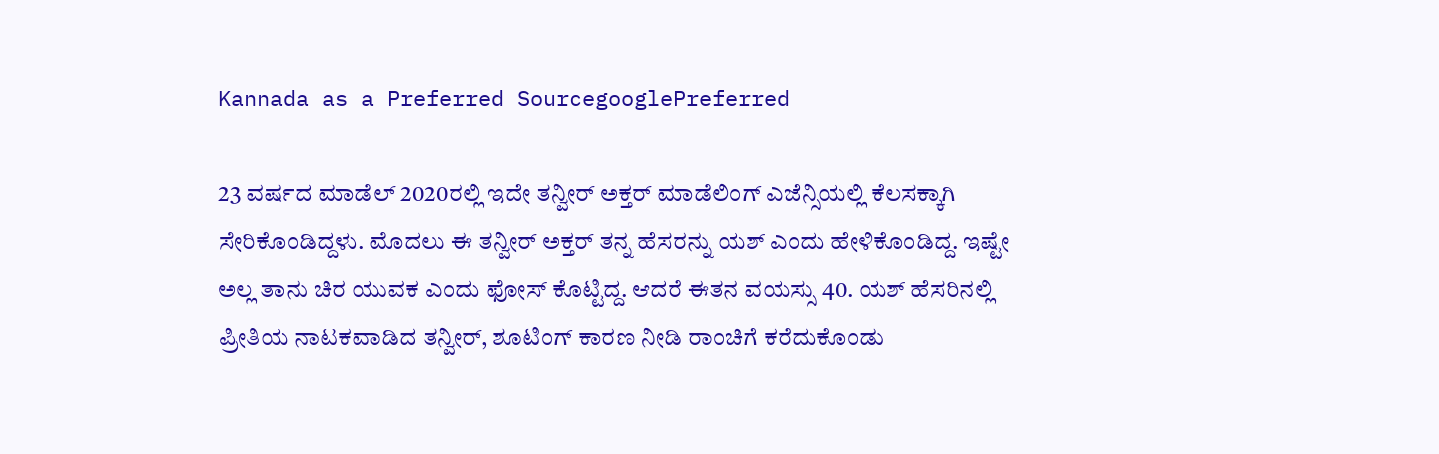Kannada as a Preferred SourcegooglePreferred

23 ವರ್ಷದ ಮಾಡೆಲ್ 2020ರಲ್ಲಿ ಇದೇ ತನ್ವೀರ್ ಅಕ್ತರ್ ಮಾಡೆಲಿಂಗ್ ಎಜೆನ್ಸಿಯಲ್ಲಿ ಕೆಲಸಕ್ಕಾಗಿ ಸೇರಿಕೊಂಡಿದ್ದಳು. ಮೊದಲು ಈ ತನ್ವೀರ್ ಅಕ್ತರ್ ತನ್ನ ಹೆಸರನ್ನು ಯಶ್ ಎಂದು ಹೇಳಿಕೊಂಡಿದ್ದ. ಇಷ್ಟೇ ಅಲ್ಲ ತಾನು ಚಿರ ಯುವಕ ಎಂದು ಫೋಸ್ ಕೊಟ್ಟಿದ್ದ. ಆದರೆ ಈತನ ವಯಸ್ಸು 40. ಯಶ್ ಹೆಸರಿನಲ್ಲಿ ಪ್ರೀತಿಯ ನಾಟಕವಾಡಿದ ತನ್ವೀರ್, ಶೂಟಿಂಗ್ ಕಾರಣ ನೀಡಿ ರಾಂಚಿಗೆ ಕರೆದುಕೊಂಡು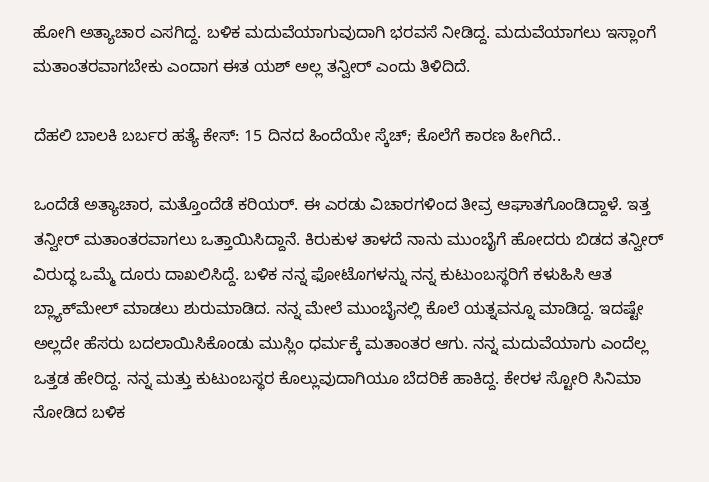ಹೋಗಿ ಅತ್ಯಾಚಾರ ಎಸಗಿದ್ದ. ಬಳಿಕ ಮದುವೆಯಾಗುವುದಾಗಿ ಭರವಸೆ ನೀಡಿದ್ದ. ಮದುವೆಯಾಗಲು ಇಸ್ಲಾಂಗೆ ಮತಾಂತರವಾಗಬೇಕು ಎಂದಾಗ ಈತ ಯಶ್ ಅಲ್ಲ ತನ್ವೀರ್ ಎಂದು ತಿಳಿದಿದೆ.

ದೆಹಲಿ ಬಾಲಕಿ ಬರ್ಬರ ಹತ್ಯೆ ಕೇಸ್‌: 15 ದಿನದ ಹಿಂದೆಯೇ ಸ್ಕೆಚ್‌; ಕೊಲೆಗೆ ಕಾರಣ ಹೀಗಿದೆ..

ಒಂದೆಡೆ ಅತ್ಯಾಚಾರ, ಮತ್ತೊಂದೆಡೆ ಕರಿಯರ್. ಈ ಎರಡು ವಿಚಾರಗಳಿಂದ ತೀವ್ರ ಆಘಾತಗೊಂಡಿದ್ದಾಳೆ. ಇತ್ತ ತನ್ವೀರ್ ಮತಾಂತರವಾಗಲು ಒತ್ತಾಯಿಸಿದ್ದಾನೆ. ಕಿರುಕುಳ ತಾಳದೆ ನಾನು ಮುಂಬೈಗೆ ಹೋದರು ಬಿಡದ ತನ್ವೀರ್‌ ವಿರುದ್ಧ ಒಮ್ಮೆ ದೂರು ದಾಖಲಿಸಿದ್ದೆ. ಬಳಿಕ ನನ್ನ ಫೋಟೊಗಳನ್ನು ನನ್ನ ಕುಟುಂಬಸ್ಥರಿಗೆ ಕಳುಹಿಸಿ ಆತ ಬ್ಲ್ಯಾಕ್‌ಮೇಲ್‌ ಮಾಡಲು ಶುರುಮಾಡಿದ. ನನ್ನ ಮೇಲೆ ಮುಂಬೈನಲ್ಲಿ ಕೊಲೆ ಯತ್ನವನ್ನೂ ಮಾಡಿದ್ದ. ಇದಷ್ಟೇ ಅಲ್ಲದೇ ಹೆಸರು ಬದಲಾಯಿಸಿಕೊಂಡು ಮುಸ್ಲಿಂ ಧರ್ಮಕ್ಕೆ ಮತಾಂತರ ಆಗು. ನನ್ನ ಮದುವೆಯಾಗು ಎಂದೆಲ್ಲ ಒತ್ತಡ ಹೇರಿದ್ದ. ನನ್ನ ಮತ್ತು ಕುಟುಂಬಸ್ಥರ ಕೊಲ್ಲುವುದಾಗಿಯೂ ಬೆದರಿಕೆ ಹಾಕಿದ್ದ. ಕೇರಳ ಸ್ಟೋರಿ ಸಿನಿಮಾ ನೋಡಿದ ಬಳಿಕ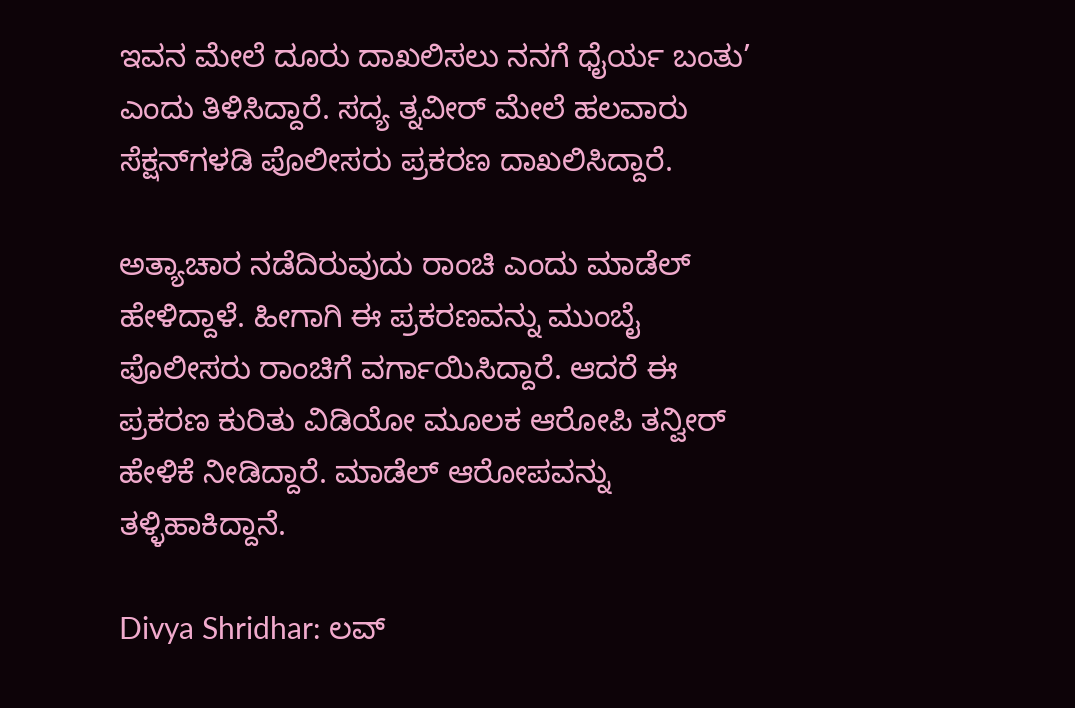ಇವನ ಮೇಲೆ ದೂರು ದಾಖಲಿಸಲು ನನಗೆ ಧೈರ್ಯ ಬಂತು’ ಎಂದು ತಿಳಿಸಿದ್ದಾರೆ. ಸದ್ಯ ತ್ನವೀರ್‌ ಮೇಲೆ ಹಲವಾರು ಸೆಕ್ಷನ್‌ಗಳಡಿ ಪೊಲೀಸರು ಪ್ರಕರಣ ದಾಖಲಿಸಿದ್ದಾರೆ.

ಅತ್ಯಾಚಾರ ನಡೆದಿರುವುದು ರಾಂಚಿ ಎಂದು ಮಾಡೆಲ್ ಹೇಳಿದ್ದಾಳೆ. ಹೀಗಾಗಿ ಈ ಪ್ರಕರಣವನ್ನು ಮುಂಬೈ ಪೊಲೀಸರು ರಾಂಚಿಗೆ ವರ್ಗಾಯಿಸಿದ್ದಾರೆ. ಆದರೆ ಈ ಪ್ರಕರಣ ಕುರಿತು ವಿಡಿಯೋ ಮೂಲಕ ಆರೋಪಿ ತನ್ವೀರ್ ಹೇಳಿಕೆ ನೀಡಿದ್ದಾರೆ. ಮಾಡೆಲ್ ಆರೋಪವನ್ನು ತಳ್ಳಿಹಾಕಿದ್ದಾನೆ.

Divya Shridhar: ಲವ್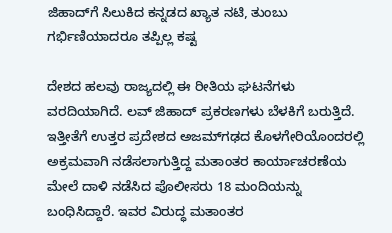ಜಿಹಾದ್‌ಗೆ ಸಿಲುಕಿದ ಕನ್ನಡದ ಖ್ಯಾತ ನಟಿ, ತುಂಬು ಗರ್ಭಿಣಿಯಾದರೂ ತಪ್ಪಿಲ್ಲ ಕಷ್ಟ

ದೇಶದ ಹಲವು ರಾಜ್ಯದಲ್ಲಿ ಈ ರೀತಿಯ ಘಟನೆಗಳು ವರದಿಯಾಗಿದೆ. ಲವ್ ಜಿಹಾದ್ ಪ್ರಕರಣಗಳು ಬೆಳಕಿಗೆ ಬರುತ್ತಿದೆ. ಇತ್ತೀತೆಗೆ ಉತ್ತರ ಪ್ರದೇಶದ ಅಜಮ್‌ಗಢದ ಕೊಳಗೇರಿಯೊಂದರಲ್ಲಿ ಅಕ್ರಮವಾಗಿ ನಡೆಸಲಾಗುತ್ತಿದ್ದ ಮತಾಂತರ ಕಾರ್ಯಾಚರಣೆಯ ಮೇಲೆ ದಾಳಿ ನಡೆಸಿದ ಪೊಲೀಸರು 18 ಮಂದಿಯನ್ನು ಬಂಧಿಸಿದ್ದಾರೆ. ಇವರ ವಿರುದ್ಧ ಮತಾಂತರ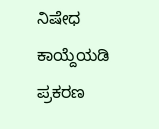ನಿಷೇಧ ಕಾಯ್ದೆಯಡಿ ಪ್ರಕರಣ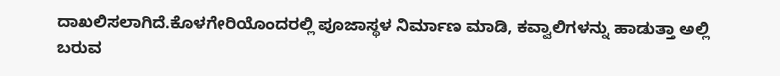ದಾಖಲಿಸಲಾಗಿದೆ.ಕೊಳಗೇರಿಯೊಂದರಲ್ಲಿ ಪೂಜಾಸ್ಥಳ ನಿರ್ಮಾಣ ಮಾಡಿ, ಕವ್ವಾಲಿಗಳನ್ನು ಹಾಡುತ್ತಾ ಅಲ್ಲಿ ಬರುವ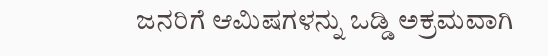ಜನರಿಗೆ ಆಮಿಷಗಳನ್ನು ಒಡ್ಡಿ ಅಕ್ರಮವಾಗಿ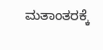ಮತಾಂತರಕ್ಕೆ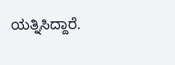ಯತ್ನಿಸಿದ್ದಾರೆ.